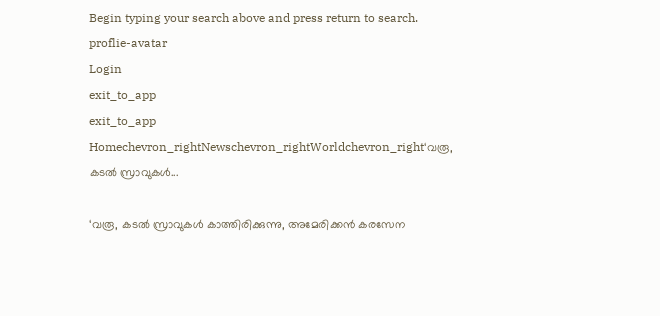Begin typing your search above and press return to search.
proflie-avatar
Login
exit_to_app
exit_to_app
Homechevron_rightNewschevron_rightWorldchevron_right‘വരൂ, കടൽ സ്രാവുകൾ...

‘വരൂ, കടൽ സ്രാവുകൾ കാത്തിരിക്കുന്നു, അമേരിക്കൻ കരസേന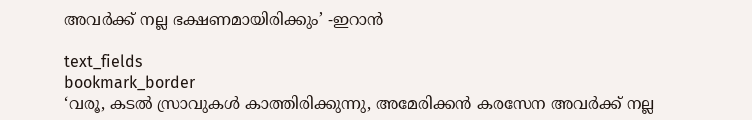അവർക്ക് നല്ല ഭക്ഷണമായിരിക്കും’ -ഇറാൻ

text_fields
bookmark_border
‘വരൂ, കടൽ സ്രാവുകൾ കാത്തിരിക്കുന്നു, അമേരിക്കൻ കരസേന അവർക്ക് നല്ല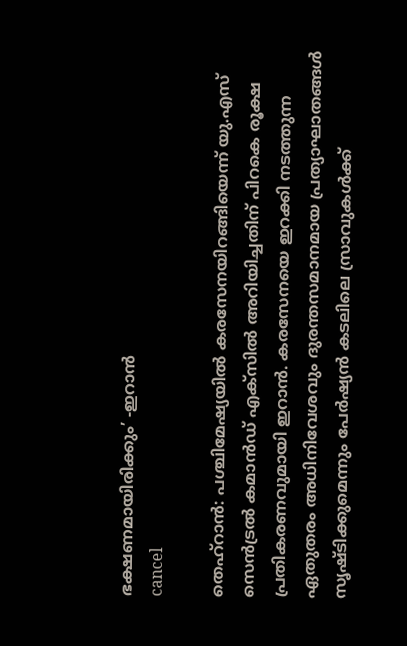ഭക്ഷണമായിരിക്കും’ -ഇറാൻ
cancel

തെഹ്റാൻ: പശ്ചിമേഷ്യയിൽ കരസേനയിറങ്ങിയെന്ന് യു.എസ് സെൻട്രൽ കമാൻഡ് എക്സിൽ അറിയിച്ചതിന് പിറകെ രൂക്ഷ പ്രതികരണവുമായി ഇറാൻ. കരസേനയെ ഇറക്കി നടത്തുന്ന ഏതുതരം അധിനിവേശവും ദുരന്തസമാനമായ പ്രത്യാഘാതങ്ങൾ സൃഷ്ടിക്കുമെന്നും പേർഷ്യൻ കടലിലെ സ്രാവുകൾക്ക്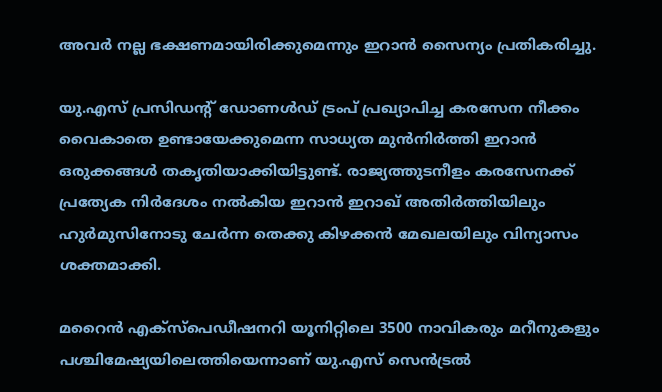അവർ നല്ല ഭക്ഷണമായിരിക്കുമെന്നും ഇറാൻ സൈന്യം പ്രതികരിച്ചു.

യു.എസ് പ്രസിഡന്റ് ഡോണൾഡ് ട്രംപ് പ്രഖ്യാപിച്ച കരസേന നീക്കം വൈകാതെ ഉണ്ടായേക്കുമെന്ന സാധ്യത മുൻനിർത്തി ഇറാൻ ഒരുക്കങ്ങൾ തകൃതിയാക്കിയിട്ടുണ്ട്. രാജ്യത്തുടനീളം കരസേനക്ക് പ്രത്യേക നിർദേശം നൽകിയ ഇറാൻ ഇറാഖ് അതിർത്തിയിലും ഹുർമുസിനോടു ചേർന്ന തെക്കു കിഴക്കൻ മേഖലയിലും വിന്യാസം ശക്തമാക്കി.

മറൈൻ എക്സ്പെഡീഷനറി യൂനിറ്റിലെ 3500 നാവികരും മറീനുകളും പശ്ചിമേഷ്യയിലെത്തിയെന്നാണ് യു.എസ് സെൻട്രൽ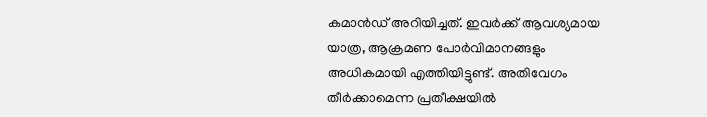കമാൻഡ് അറിയിച്ചത്. ഇവർക്ക് ആവശ്യമായ യാത്ര, ആക്രമണ പോർവിമാനങ്ങളും അധികമായി എത്തിയിട്ടുണ്ട്. അതിവേഗം തീർക്കാമെന്ന പ്രതീക്ഷയിൽ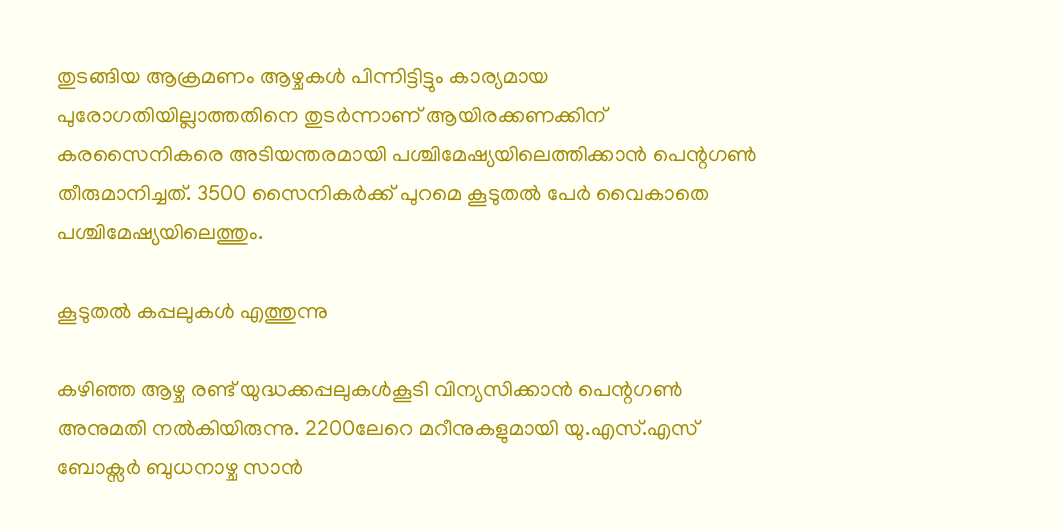തുടങ്ങിയ ആക്രമണം ആഴ്ചകൾ പിന്നിട്ടിട്ടും കാര്യമായ പുരോഗതിയില്ലാത്തതിനെ തുടർന്നാണ് ആയിരക്കണക്കിന് കരസൈനികരെ അടിയന്തരമായി പശ്ചിമേഷ്യയിലെത്തിക്കാൻ പെന്റഗൺ തീരുമാനിച്ചത്. 3500 സൈനികർക്ക് പുറമെ കൂടുതൽ പേർ വൈകാതെ പശ്ചിമേഷ്യയിലെത്തും.

കൂടുതൽ കപ്പലുകൾ എത്തുന്നു

കഴിഞ്ഞ ആഴ്ച രണ്ട് യുദ്ധക്കപ്പലുകൾകൂടി വിന്യസിക്കാൻ പെന്റഗൺ അനുമതി നൽകിയിരുന്നു. 2200ലേറെ മറീനുകളുമായി യു.എസ്.എസ് ബോക്സർ ബുധനാഴ്ച സാൻ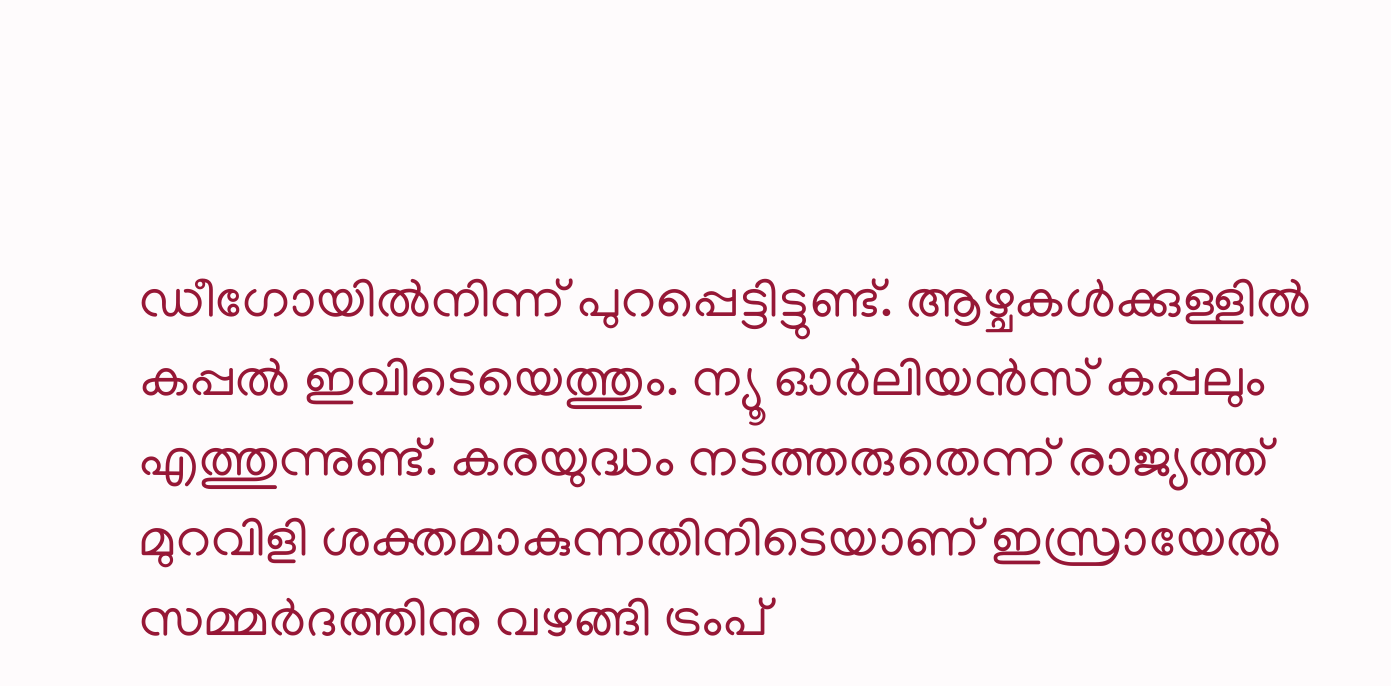ഡീഗോയിൽനിന്ന് പുറപ്പെട്ടിട്ടുണ്ട്. ആഴ്ചകൾക്കുള്ളിൽ കപ്പൽ ഇവിടെയെത്തും. ന്യൂ ഓർലിയൻസ് കപ്പലും എത്തുന്നുണ്ട്. കരയുദ്ധം നടത്തരുതെന്ന് രാജ്യത്ത് മുറവിളി ശക്തമാകുന്നതിനിടെയാണ് ഇസ്രായേൽ സമ്മർദത്തിനു വഴങ്ങി ട്രംപ്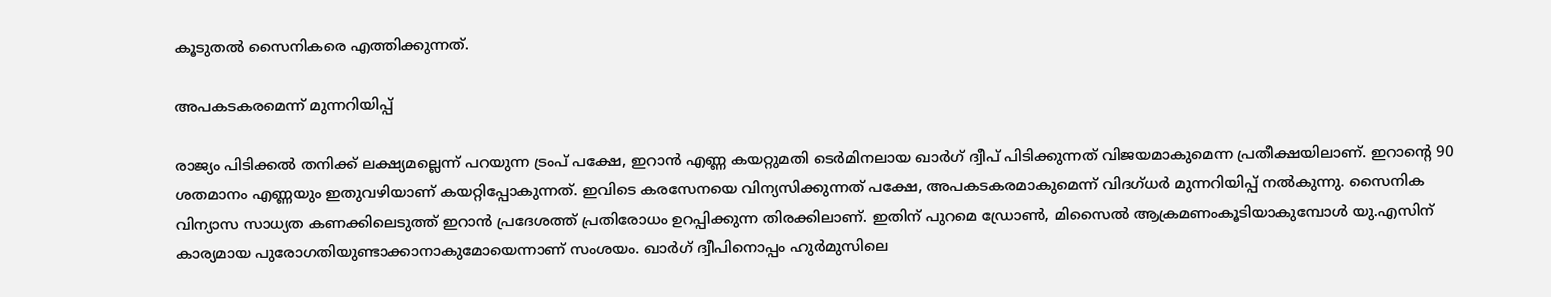കൂടുതൽ സൈനികരെ എത്തിക്കുന്നത്.

അപകടകരമെന്ന് മുന്നറിയിപ്പ്

രാജ്യം പിടിക്കൽ തനിക്ക് ലക്ഷ്യമല്ലെന്ന് പറയുന്ന ട്രംപ് പക്ഷേ, ഇറാൻ എണ്ണ കയറ്റുമതി ടെർമിനലായ ഖാർഗ് ദ്വീപ് പിടിക്കുന്നത് വിജയമാകുമെന്ന പ്രതീക്ഷയിലാണ്. ഇറാന്റെ 90 ശതമാനം എണ്ണയും ഇതുവഴിയാണ് കയറ്റിപ്പോകുന്നത്. ഇവിടെ കരസേനയെ വിന്യസിക്കുന്നത് പക്ഷേ, അപകടകരമാകുമെന്ന് വിദഗ്ധർ മുന്നറിയിപ്പ് നൽകുന്നു. സൈനിക വിന്യാസ സാധ്യത കണക്കിലെടുത്ത് ഇറാൻ പ്രദേശത്ത് പ്രതിരോധം ഉറപ്പിക്കുന്ന തിരക്കിലാണ്. ഇതിന് പുറമെ ഡ്രോൺ, മിസൈൽ ആക്രമണംകൂടിയാകുമ്പോൾ യു.എസിന് കാര്യമായ പുരോഗതിയുണ്ടാക്കാനാകുമോയെന്നാണ് സംശയം. ഖാർഗ് ദ്വീപിനൊപ്പം ഹുർമുസിലെ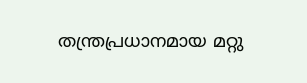തന്ത്രപ്രധാനമായ മറ്റു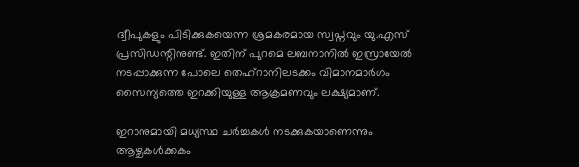ദ്വീപുകളും പിടിക്കുകയെന്ന ശ്രമകരമായ സ്വപ്നവും യു.എസ് പ്രസിഡന്റിനുണ്ട്. ഇതിന് പുറമെ ലബനാനിൽ ഇസ്രായേൽ നടപ്പാക്കുന്ന പോലെ തെഹ്റാനിലടക്കം വിമാനമാർഗം സൈന്യത്തെ ഇറക്കിയുള്ള ആക്രമണവും ലക്ഷ്യമാണ്.

ഇറാനുമായി മധ്യസ്ഥ ചർച്ചകൾ നടക്കുകയാണെന്നും ആഴ്ചകൾക്കകം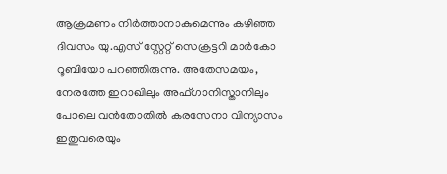ആക്രമണം നിർത്താനാകുമെന്നും കഴിഞ്ഞ ദിവസം യു.എസ് സ്റ്റേറ്റ് സെക്രട്ടറി മാർകോ റൂബിയോ പറഞ്ഞിരുന്നു. അതേസമയം, നേരത്തേ ഇറാഖിലും അഫ്ഗാനിസ്താനിലും പോലെ വൻതോതിൽ കരസേനാ വിന്യാസം ഇതുവരെയും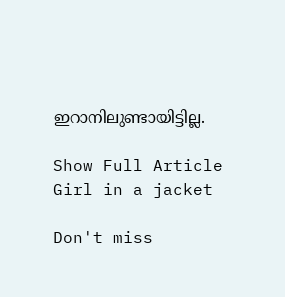ഇറാനിലുണ്ടായിട്ടില്ല.

Show Full Article
Girl in a jacket

Don't miss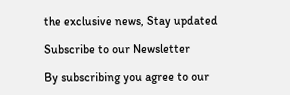the exclusive news, Stay updated

Subscribe to our Newsletter

By subscribing you agree to our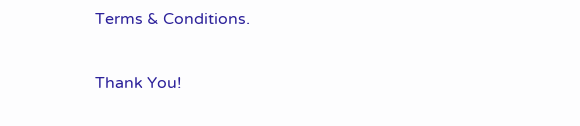Terms & Conditions.

Thank You!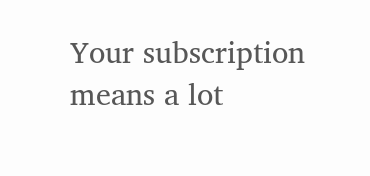Your subscription means a lot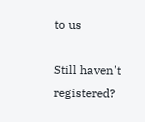to us

Still haven't registered?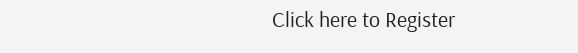Click here to Register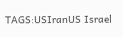TAGS:USIranUS Israel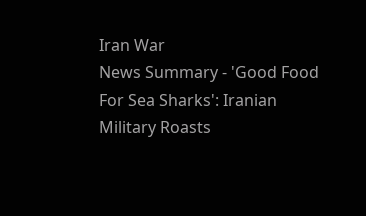Iran War
News Summary - 'Good Food For Sea Sharks': Iranian Military Roasts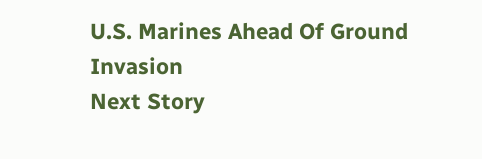U.S. Marines Ahead Of Ground Invasion
Next Story